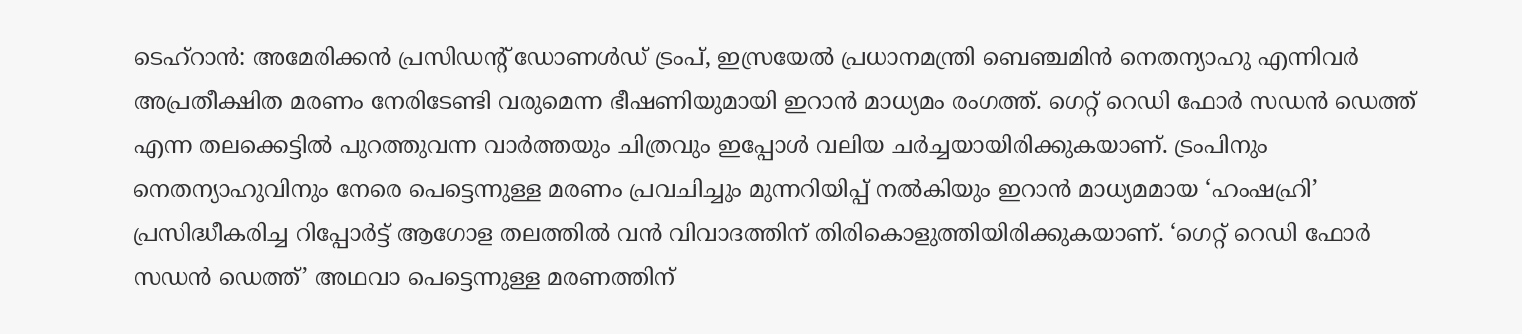ടെഹ്റാൻ: അമേരിക്കൻ പ്രസിഡന്റ് ഡോണൾഡ് ട്രംപ്, ഇസ്രയേൽ പ്രധാനമന്ത്രി ബെഞ്ചമിൻ നെതന്യാഹു എന്നിവർ അപ്രതീക്ഷിത മരണം നേരിടേണ്ടി വരുമെന്ന ഭീഷണിയുമായി ഇറാൻ മാധ്യമം രംഗത്ത്. ഗെറ്റ് റെഡി ഫോർ സഡൻ ഡെത്ത് എന്ന തലക്കെട്ടിൽ പുറത്തുവന്ന വാർത്തയും ചിത്രവും ഇപ്പോൾ വലിയ ചർച്ചയായിരിക്കുകയാണ്. ട്രംപിനും നെതന്യാഹുവിനും നേരെ പെട്ടെന്നുള്ള മരണം പ്രവചിച്ചും മുന്നറിയിപ്പ് നൽകിയും ഇറാൻ മാധ്യമമായ ‘ഹംഷഹ്രി’ പ്രസിദ്ധീകരിച്ച റിപ്പോർട്ട് ആഗോള തലത്തിൽ വൻ വിവാദത്തിന് തിരികൊളുത്തിയിരിക്കുകയാണ്. ‘ഗെറ്റ് റെഡി ഫോർ സഡൻ ഡെത്ത്’ അഥവാ പെട്ടെന്നുള്ള മരണത്തിന്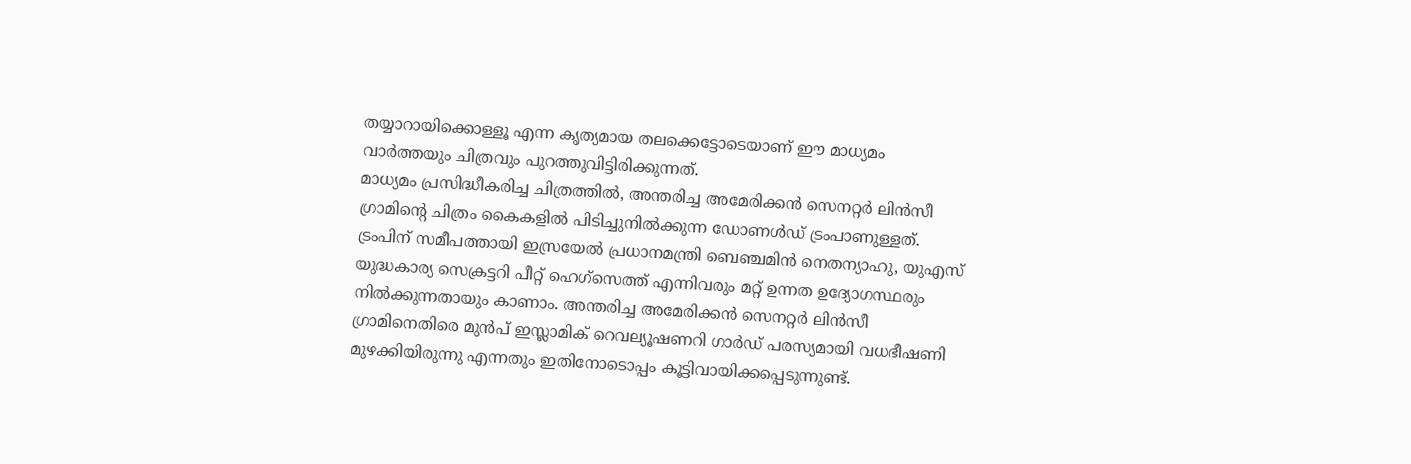തയ്യാറായിക്കൊള്ളൂ എന്ന കൃത്യമായ തലക്കെട്ടോടെയാണ് ഈ മാധ്യമം വാർത്തയും ചിത്രവും പുറത്തുവിട്ടിരിക്കുന്നത്.
മാധ്യമം പ്രസിദ്ധീകരിച്ച ചിത്രത്തിൽ, അന്തരിച്ച അമേരിക്കൻ സെനറ്റർ ലിൻസീ ഗ്രാമിന്റെ ചിത്രം കൈകളിൽ പിടിച്ചുനിൽക്കുന്ന ഡോണൾഡ് ട്രംപാണുള്ളത്. ട്രംപിന് സമീപത്തായി ഇസ്രയേൽ പ്രധാനമന്ത്രി ബെഞ്ചമിൻ നെതന്യാഹു, യുഎസ് യുദ്ധകാര്യ സെക്രട്ടറി പീറ്റ് ഹെഗ്സെത്ത് എന്നിവരും മറ്റ് ഉന്നത ഉദ്യോഗസ്ഥരും നിൽക്കുന്നതായും കാണാം. അന്തരിച്ച അമേരിക്കൻ സെനറ്റർ ലിൻസീ ഗ്രാമിനെതിരെ മുൻപ് ഇസ്ലാമിക് റെവല്യൂഷണറി ഗാർഡ് പരസ്യമായി വധഭീഷണി മുഴക്കിയിരുന്നു എന്നതും ഇതിനോടൊപ്പം കൂട്ടിവായിക്കപ്പെടുന്നുണ്ട്.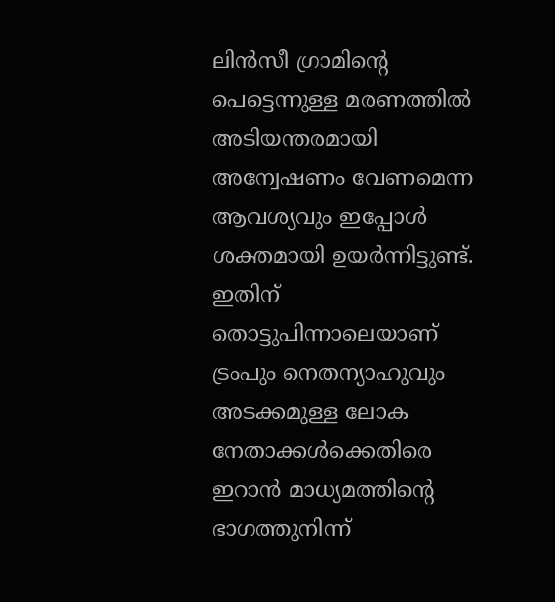ലിൻസീ ഗ്രാമിന്റെ പെട്ടെന്നുള്ള മരണത്തിൽ അടിയന്തരമായി അന്വേഷണം വേണമെന്ന ആവശ്യവും ഇപ്പോൾ ശക്തമായി ഉയർന്നിട്ടുണ്ട്. ഇതിന് തൊട്ടുപിന്നാലെയാണ് ട്രംപും നെതന്യാഹുവും അടക്കമുള്ള ലോക നേതാക്കൾക്കെതിരെ ഇറാൻ മാധ്യമത്തിന്റെ ഭാഗത്തുനിന്ന്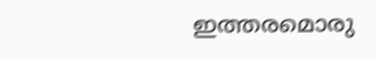ഇത്തരമൊരു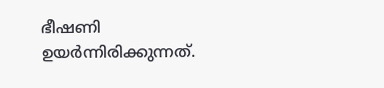ഭീഷണി ഉയർന്നിരിക്കുന്നത്.